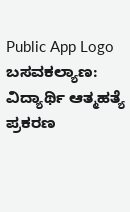Public App Logo
ಬಸವಕಲ್ಯಾಣ: ವಿದ್ಯಾರ್ಥಿ ಆತ್ಮಹತ್ಯೆ ಪ್ರಕರಣ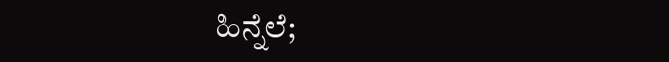ಹಿನ್ನೆಲೆ;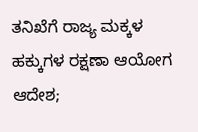ತನಿಖೆಗೆ ರಾಜ್ಯ ಮಕ್ಕಳ ಹಕ್ಕುಗಳ ರಕ್ಷಣಾ ಆಯೋಗ ಆದೇಶ;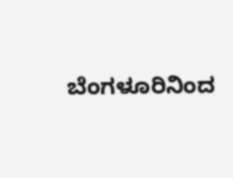ಬೆಂಗಳೂರಿನಿಂದ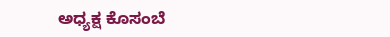ಅಧ್ಯಕ್ಷ ಕೊಸಂಬೆ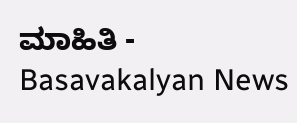ಮಾಹಿತಿ - Basavakalyan News